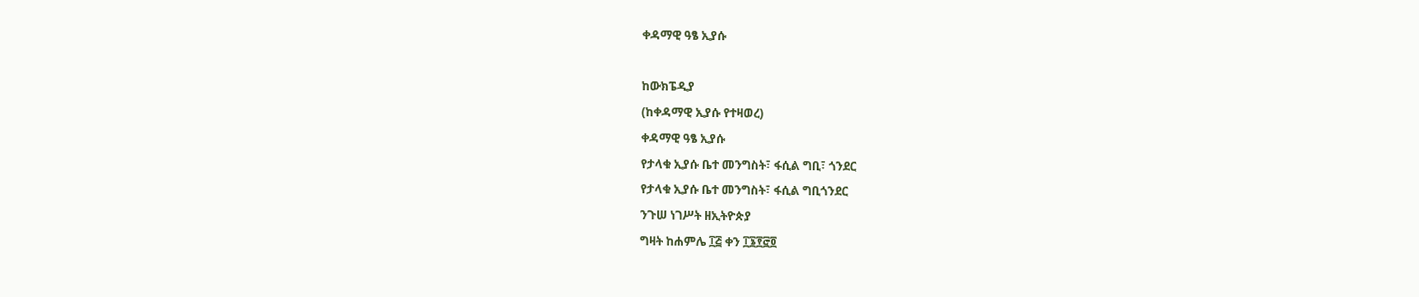ቀዳማዊ ዓፄ ኢያሱ

ከውክፔዲያ
(ከቀዳማዊ ኢያሱ የተዛወረ)
ቀዳማዊ ዓፄ ኢያሱ
የታላቁ ኢያሱ ቤተ መንግስት፣ ፋሲል ግቢ፣ ጎንደር
የታላቁ ኢያሱ ቤተ መንግስት፣ ፋሲል ግቢጎንደር
ንጉሠ ነገሥት ዘኢትዮጵያ
ግዛት ከሐምሌ ፲፭ ቀን ፲፮፻፸፬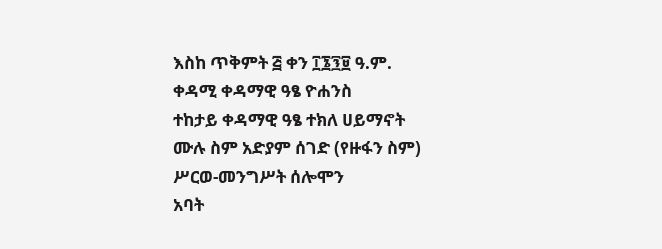እስከ ጥቅምት ፭ ቀን ፲፮፺፱ ዓ.ም.
ቀዳሚ ቀዳማዊ ዓፄ ዮሐንስ
ተከታይ ቀዳማዊ ዓፄ ተክለ ሀይማኖት
ሙሉ ስም አድያም ሰገድ (የዙፋን ስም)
ሥርወ-መንግሥት ሰሎሞን
አባት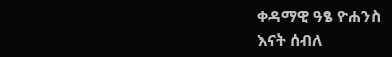ቀዳማዊ ዓፄ ዮሐንስ
እናት ሰብለ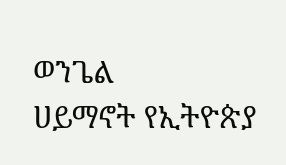ወንጌል
ሀይማኖት የኢትዮጵያ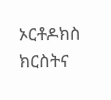ኦርቶዶክስ ክርስትና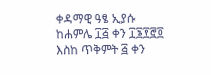ቀዳማዊ ዓፄ ኢያሱ ከሐምሌ ፲፭ ቀን ፲፮፻፸፬ እስከ ጥቅምት ፭ ቀን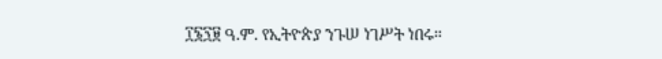፲፮፺፱ ዓ.ም. የኢትዮጵያ ንጉሠ ነገሥት ነበሩ።